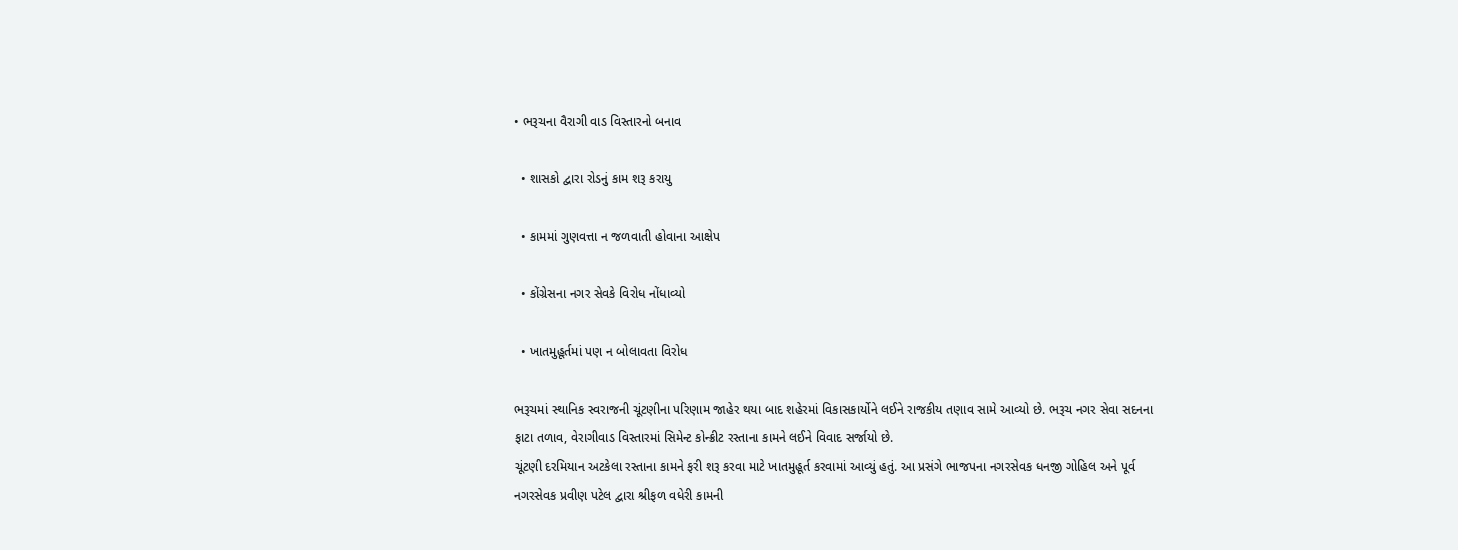• ભરૂચના વૈરાગી વાડ વિસ્તારનો બનાવ

  • શાસકો દ્વારા રોડનું કામ શરૂ કરાયુ

  • કામમાં ગુણવત્તા ન જળવાતી હોવાના આક્ષેપ

  • કોંગ્રેસના નગર સેવકે વિરોધ નોંધાવ્યો

  • ખાતમુહૂર્તમાં પણ ન બોલાવતા વિરોધ

ભરૂચમાં સ્થાનિક સ્વરાજની ચૂંટણીના પરિણામ જાહેર થયા બાદ શહેરમાં વિકાસકાર્યોને લઈને રાજકીય તણાવ સામે આવ્યો છે. ભરૂચ નગર સેવા સદનના ફાટા તળાવ, વેરાગીવાડ વિસ્તારમાં સિમેન્ટ કોન્ક્રીટ રસ્તાના કામને લઈને વિવાદ સર્જાયો છે.
ચૂંટણી દરમિયાન અટકેલા રસ્તાના કામને ફરી શરૂ કરવા માટે ખાતમુહૂર્ત કરવામાં આવ્યું હતું. આ પ્રસંગે ભાજપના નગરસેવક ધનજી ગોહિલ અને પૂર્વ નગરસેવક પ્રવીણ પટેલ દ્વારા શ્રીફળ વધેરી કામની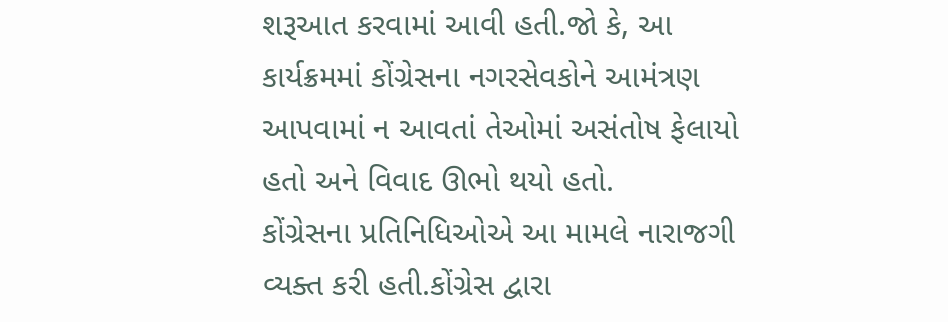શરૂઆત કરવામાં આવી હતી.જો કે, આ કાર્યક્રમમાં કોંગ્રેસના નગરસેવકોને આમંત્રણ આપવામાં ન આવતાં તેઓમાં અસંતોષ ફેલાયો હતો અને વિવાદ ઊભો થયો હતો.
કોંગ્રેસના પ્રતિનિધિઓએ આ મામલે નારાજગી વ્યક્ત કરી હતી.કોંગ્રેસ દ્વારા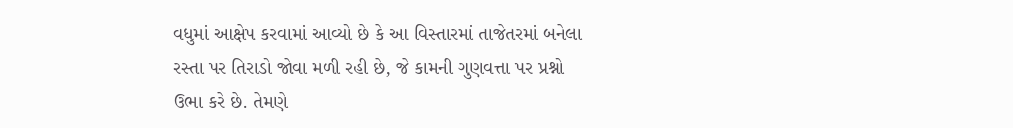વધુમાં આક્ષેપ કરવામાં આવ્યો છે કે આ વિસ્તારમાં તાજેતરમાં બનેલા રસ્તા પર તિરાડો જોવા મળી રહી છે, જે કામની ગુણવત્તા પર પ્રશ્નો ઉભા કરે છે. તેમણે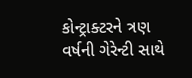કોન્ટ્રાક્ટરને ત્રણ વર્ષની ગેરેન્ટી સાથે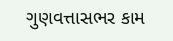ગુણવત્તાસભર કામ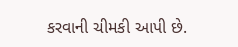કરવાની ચીમકી આપી છે.